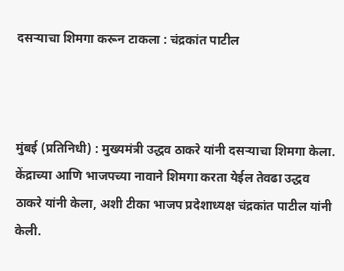दसऱ्याचा शिमगा करून टाकला : चंद्रकांत पाटील



मुंबई (प्रतिनिधी) : मुख्यमंत्री उद्धव ठाकरे यांनी दसऱ्याचा शिमगा केला. केंद्राच्या आणि भाजपच्या नावाने शिमगा करता येईल तेवढा उद्धव ठाकरे यांनी केला, अशी टीका भाजप प्रदेशाध्यक्ष चंद्रकांत पाटील यांनी केली.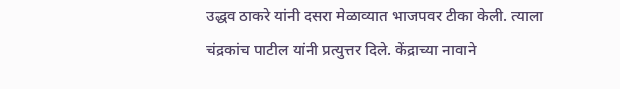उद्धव ठाकरे यांनी दसरा मेळाव्यात भाजपवर टीका केली. त्याला चंद्रकांच पाटील यांनी प्रत्युत्तर दिले. केंद्राच्या नावाने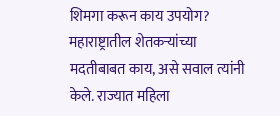शिमगा करून काय उपयोग? महाराष्ट्रातील शेतकऱ्यांच्या मदतीबाबत काय, असे सवाल त्यांनी केले. राज्यात महिला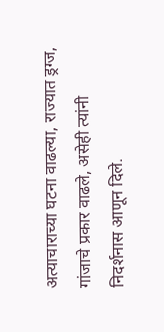अत्याचाराच्या घटना वाढल्या, राज्यात ड्रग्ज, गांजाचे प्रकार वाढले, असेही त्यांनी निदर्शनास आणून दिले.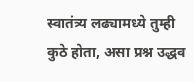स्वातंत्र्य लढ्यामध्ये तुम्ही कुठे होता, असा प्रश्न उद्धव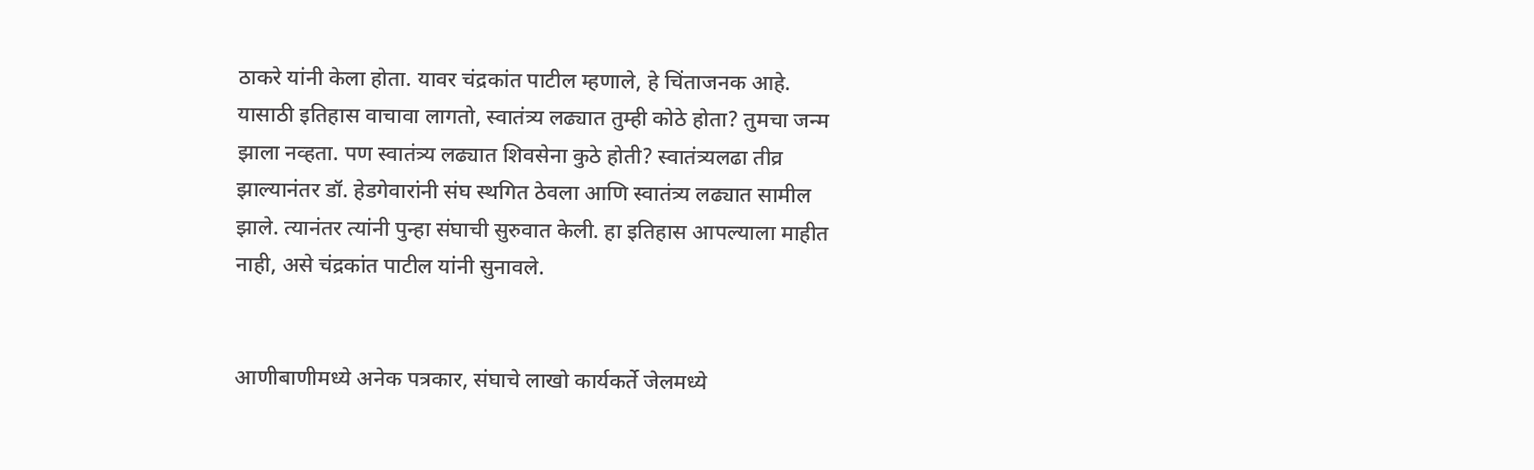ठाकरे यांनी केला होता. यावर चंद्रकांत पाटील म्हणाले, हे चिंताजनक आहे. यासाठी इतिहास वाचावा लागतो, स्वातंत्र्य लढ्यात तुम्ही कोठे होता? तुमचा जन्म झाला नव्हता. पण स्वातंत्र्य लढ्यात शिवसेना कुठे होती? स्वातंत्र्यलढा तीव्र झाल्यानंतर डॉ. हेडगेवारांनी संघ स्थगित ठेवला आणि स्वातंत्र्य लढ्यात सामील झाले. त्यानंतर त्यांनी पुन्हा संघाची सुरुवात केली. हा इतिहास आपल्याला माहीत नाही, असे चंद्रकांत पाटील यांनी सुनावले.


आणीबाणीमध्ये अनेक पत्रकार, संघाचे लाखो कार्यकर्ते जेलमध्ये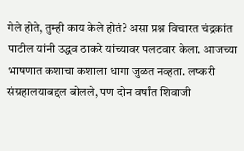गेले होते, तुम्ही काय केले होतं? असा प्रश्न विचारत चंद्रकांत पाटील यांनी उद्धव ठाकरे यांच्यावर पलटवार केला. आजच्या भाषणात कशाचा कशाला धागा जुळत नव्हता. लष्करी संग्रहालयाबद्दल बोलले, पण दोन वर्षांत शिवाजी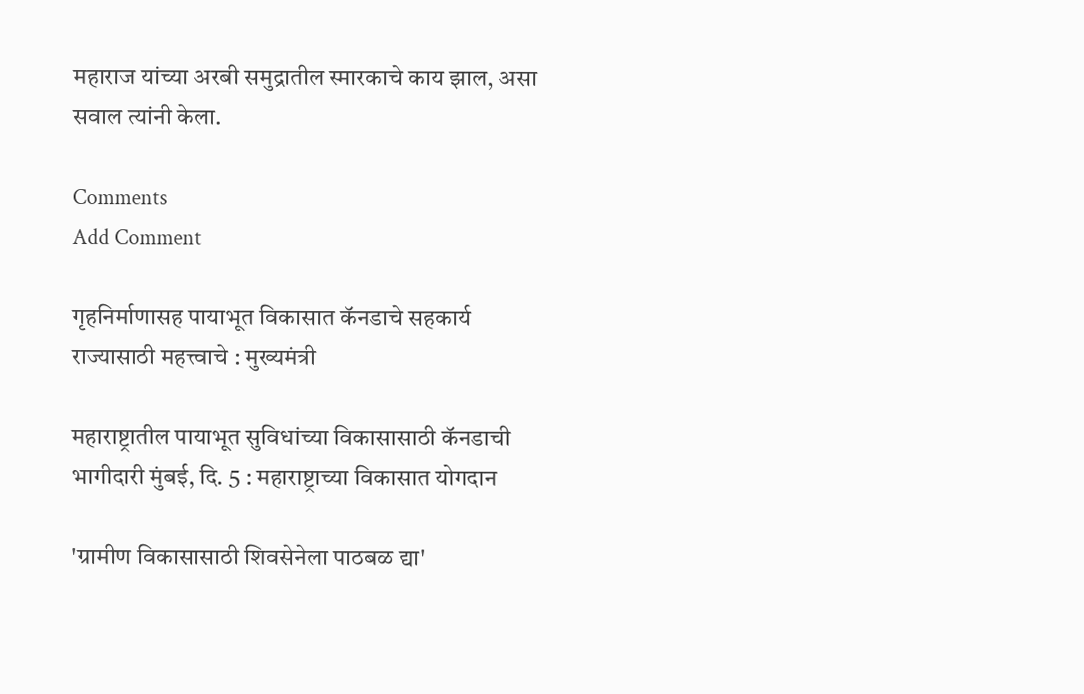महाराज यांच्या अरबी समुद्रातील स्मारकाचे काय झाल, असा सवाल त्यांनी केला.

Comments
Add Comment

गृहनिर्माणासह पायाभूत विकासात कॅनडाचे सहकार्य राज्यासाठी महत्त्वाचे : मुख्यमंत्री

महाराष्ट्रातील पायाभूत सुविधांच्या विकासासाठी कॅनडाची भागीदारी मुंबई, दि. 5 : महाराष्ट्राच्या विकासात योगदान

'ग्रामीण विकासासाठी शिवसेनेला पाठबळ द्या'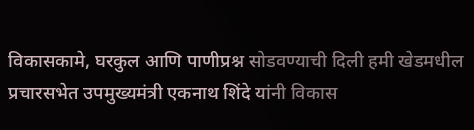विकासकामे, घरकुल आणि पाणीप्रश्न सोडवण्याची दिली हमी खेडमधील प्रचारसभेत उपमुख्यमंत्री एकनाथ शिंदे यांनी विकास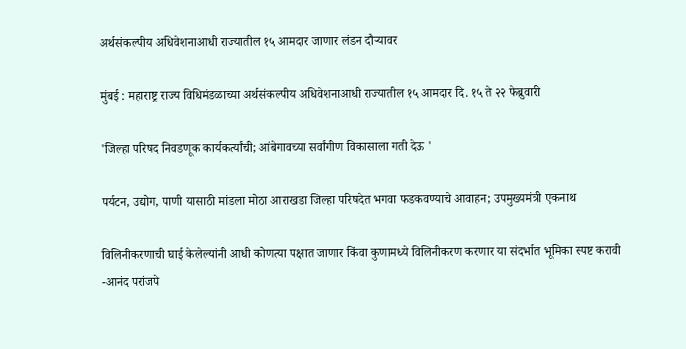अर्थसंकल्पीय अधिवेशनाआधी राज्यातील १५ आमदार जाणार लंडन दौऱ्यावर

मुंबई : महाराष्ट्र राज्य विधिमंडळाच्या अर्थसंकल्पीय अधिवेशनाआधी राज्यातील १५ आमदार दि. १५ ते २२ फेब्रुवारी

'जिल्हा परिषद निवडणूक कार्यकर्त्यांची; आंबेगावच्या सर्वांगीण विकासाला गती देऊ '

पर्यटन, उद्योग, पाणी यासाठी मांडला मोठा आराखडा जिल्हा परिषदेत भगवा फडकवण्याचे आवाहन; उपमुख्यमंत्री एकनाथ

विलिनीकरणाची घाई केलेल्यांनी आधी कोणत्या पक्षात जाणार किंवा कुणामध्ये विलिनीकरण करणार या संदर्भात भूमिका स्पष्ट करावी -आनंद परांजपे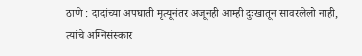ठाणे : दादांच्या अपघाती मृत्यूनंतर अजूनही आम्ही दुःखातून सावरलेलो नाही, त्यांचे अग्निसंस्कार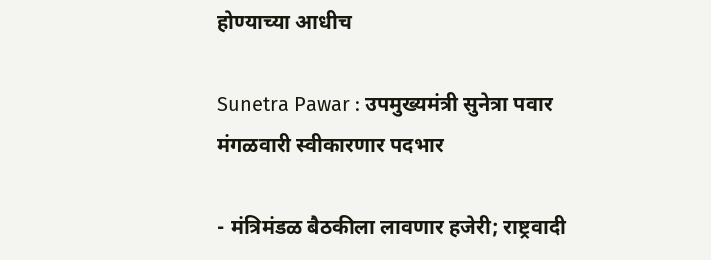होण्याच्या आधीच

Sunetra Pawar : उपमुख्यमंत्री सुनेत्रा पवार मंगळवारी स्वीकारणार पदभार

- मंत्रिमंडळ बैठकीला लावणार हजेरी; राष्ट्रवादी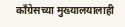काँग्रेसच्या मुख्यालयालाही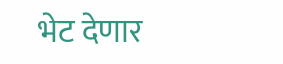भेट देणार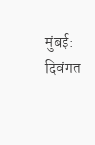मुंबई: दिवंगत